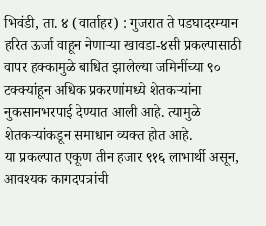भिवंडी, ता. ४ (वार्ताहर) : गुजरात ते पडघादरम्यान हरित ऊर्जा वाहून नेणाऱ्या खावडा-४सी प्रकल्पासाठी वापर हक्कामुळे बाधित झालेल्या जमिनींच्या ९० टक्क्यांहून अधिक प्रकरणांमध्ये शेतकऱ्यांना नुकसानभरपाई देण्यात आली आहे. त्यामुळे शेतकऱ्यांकडून समाधान व्यक्त होत आहे.
या प्रकल्पात एकूण तीन हजार ९१६ लाभार्थी असून, आवश्यक कागदपत्रांची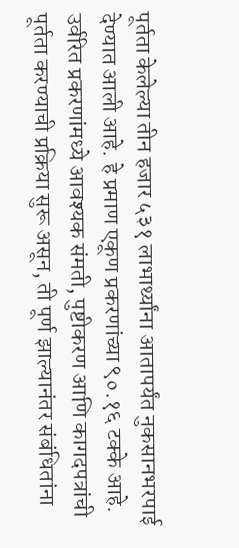पूर्तता केलेल्या तीन हजार ५३१ लाभार्थ्यांना आतापर्यंत नुकसानभरपाई देण्यात आली आहे. हे प्रमाण एकूण प्रकरणांच्या ९०.१६ टक्के आहे. उर्वरित प्रकरणांमध्ये आवश्यक संमती, पुष्टीकरण आणि कागदपत्रांची पूर्तता करण्याची प्रक्रिया सुरू असून, ती पूर्ण झाल्यानंतर संबंधितांना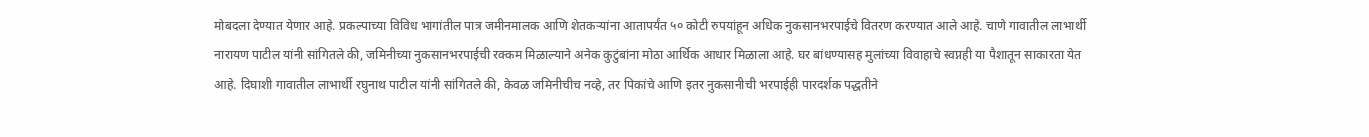मोबदला देण्यात येणार आहे. प्रकल्पाच्या विविध भागांतील पात्र जमीनमालक आणि शेतकऱ्यांना आतापर्यंत ५० कोटी रुपयांहून अधिक नुकसानभरपाईचे वितरण करण्यात आले आहे. चाणे गावातील लाभार्थी नारायण पाटील यांनी सांगितले की, जमिनीच्या नुकसानभरपाईची रक्कम मिळाल्याने अनेक कुटुंबांना मोठा आर्थिक आधार मिळाला आहे. घर बांधण्यासह मुलांच्या विवाहाचे स्वप्नही या पैशातून साकारता येत आहे. दिघाशी गावातील लाभार्थी रघुनाथ पाटील यांनी सांगितले की, केवळ जमिनीचीच नव्हे, तर पिकांचे आणि इतर नुकसानीची भरपाईही पारदर्शक पद्धतीने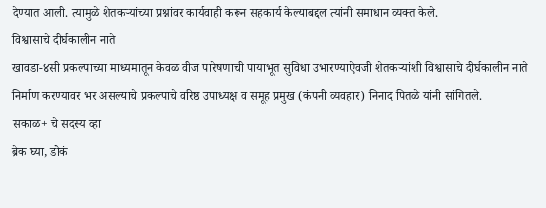देण्यात आली. त्यामुळे शेतकऱ्यांच्या प्रश्नांवर कार्यवाही करून सहकार्य केल्याबद्दल त्यांनी समाधान व्यक्त केले.
विश्वासाचे दीर्घकालीन नाते
खावडा-४सी प्रकल्पाच्या माध्यमातून केवळ वीज पारेषणाची पायाभूत सुविधा उभारण्याऐवजी शेतकऱ्यांशी विश्वासाचे दीर्घकालीन नाते निर्माण करण्यावर भर असल्याचे प्रकल्पाचे वरिष्ठ उपाध्यक्ष व समूह प्रमुख (कंपनी व्यवहार) निनाद पितळे यांनी सांगितले.
सकाळ+ चे सदस्य व्हा
ब्रेक घ्या, डोकं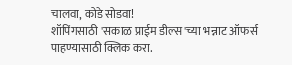चालवा, कोडे सोडवा!
शॉपिंगसाठी 'सकाळ प्राईम डील्स'च्या भन्नाट ऑफर्स पाहण्यासाठी क्लिक करा.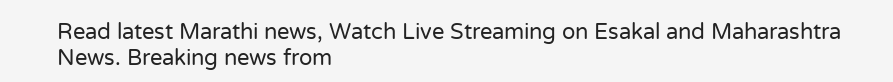Read latest Marathi news, Watch Live Streaming on Esakal and Maharashtra News. Breaking news from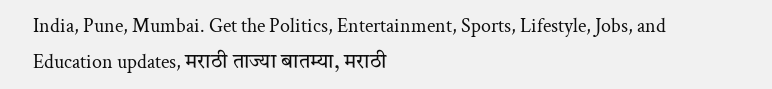India, Pune, Mumbai. Get the Politics, Entertainment, Sports, Lifestyle, Jobs, and Education updates, मराठी ताज्या बातम्या, मराठी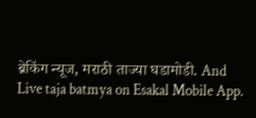ब्रेकिंग न्यूज, मराठी ताज्या घडामोडी. And Live taja batmya on Esakal Mobile App.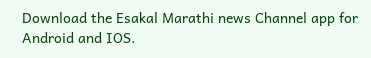Download the Esakal Marathi news Channel app for Android and IOS.